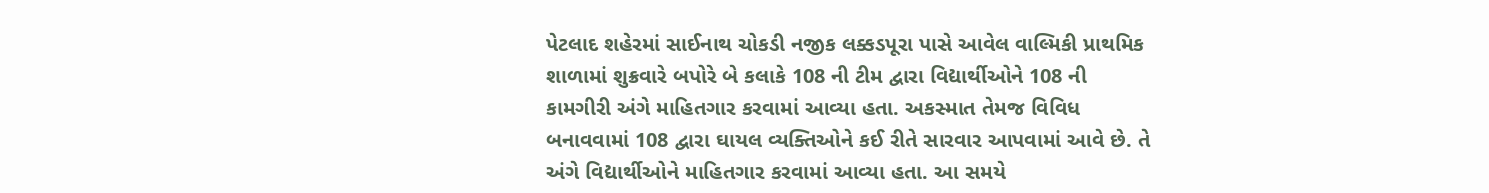પેટલાદ શહેરમાં સાઈનાથ ચોકડી નજીક લક્કડપૂરા પાસે આવેલ વાલ્મિકી પ્રાથમિક શાળામાં શુક્રવારે બપોરે બે કલાકે 108 ની ટીમ દ્વારા વિદ્યાર્થીઓને 108 ની કામગીરી અંગે માહિતગાર કરવામાં આવ્યા હતા. અકસ્માત તેમજ વિવિધ બનાવવામાં 108 દ્વારા ઘાયલ વ્યક્તિઓને કઈ રીતે સારવાર આપવામાં આવે છે. તે અંગે વિદ્યાર્થીઓને માહિતગાર કરવામાં આવ્યા હતા. આ સમયે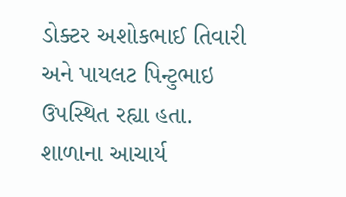ડોક્ટર અશોકભાઈ તિવારી અને પાયલટ પિન્ટુભાઇ ઉપસ્થિત રહ્યા હતા. શાળાના આચાર્ય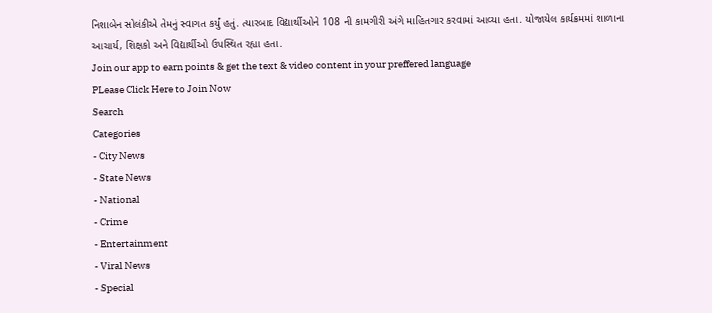નિશાબેન સોલંકીએ તેમનું સ્વાગત કર્યું હતું. ત્યારબાદ વિદ્યાર્થીઓને 108 ની કામગીરી અંગે માહિતગાર કરવામાં આવ્યા હતા. યોજાયેલ કાર્યક્રમમાં શાળાના આચાર્ય, શિક્ષકો અને વિદ્યાર્થીઓ ઉપસ્થિત રહ્યા હતા.
Join our app to earn points & get the text & video content in your preffered language
PLease Click Here to Join Now
Search
Categories
- City News
- State News
- National
- Crime
- Entertainment
- Viral News
- Special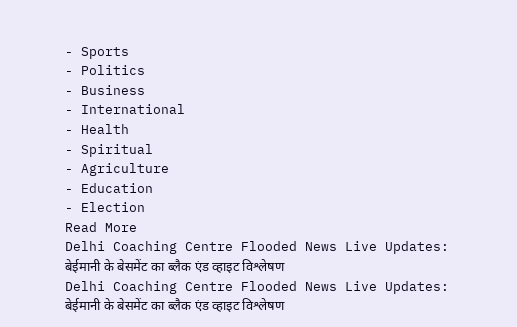- Sports
- Politics
- Business
- International
- Health
- Spiritual
- Agriculture
- Education
- Election
Read More
Delhi Coaching Centre Flooded News Live Updates: बेईमानी के बेसमेंट का ब्लैक एंड व्हाइट विश्लेषण
Delhi Coaching Centre Flooded News Live Updates: बेईमानी के बेसमेंट का ब्लैक एंड व्हाइट विश्लेषण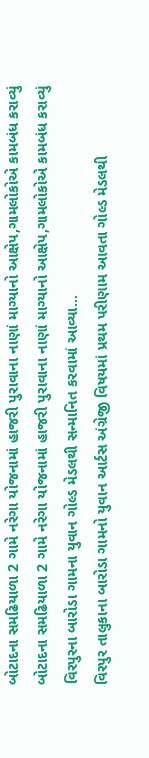બોટાદના સમઢિયાળા 2 ગામે નરેગા યોજનામાં હાજરી પુરાવાના નાણાં માગ્યાનો આક્ષેપ,ગામલોકોએ કામબંધ કરાવ્યું
બોટાદના સમઢિયાળા 2 ગામે નરેગા યોજનામાં હાજરી પુરાવાના નાણાં માગ્યાનો આક્ષેપ,ગામલોકોએ કામબંધ કરાવ્યું
વિરપુરના બારોડા ગામના યુવાન ગોલ્ડ મેડલથી સન્માનિત કરવામાં આવ્યા...
વિરપુર તાલુકાના બારોડા ગામનો યુવાન આર્ટસ અંગ્રેજી વિષયમાં પ્રથમ પરીણામ આવતા ગોલ્ડ મેડલથી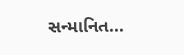સન્માનિત...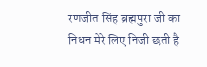रणजीत सिंह ब्रह्मपुरा जी का निधन मेरे लिए निजी छती है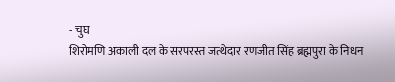- चुघ
शिरोमणि अकाली दल के सरपरस्त जत्थेदार रणजीत सिंह ब्रह्मपुरा के निधन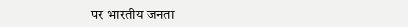पर भारतीय जनता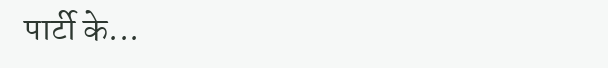पार्टी के...